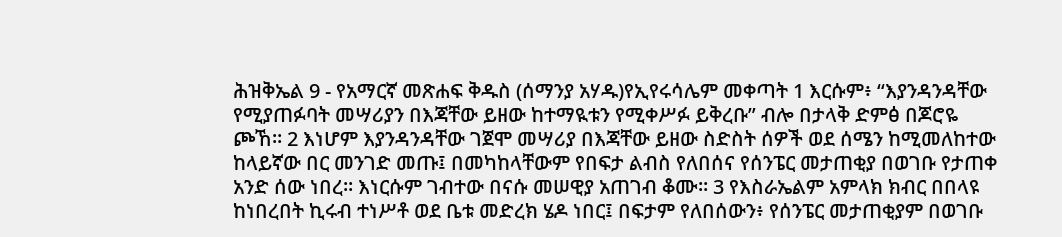ሕዝቅኤል 9 - የአማርኛ መጽሐፍ ቅዱስ (ሰማንያ አሃዱ)የኢየሩሳሌም መቀጣት 1 እርሱም፥ “እያንዳንዳቸው የሚያጠፉባት መሣሪያን በእጃቸው ይዘው ከተማዪቱን የሚቀሥፉ ይቅረቡ” ብሎ በታላቅ ድምፅ በጆሮዬ ጮኸ። 2 እነሆም እያንዳንዳቸው ገጀሞ መሣሪያ በእጃቸው ይዘው ስድስት ሰዎች ወደ ሰሜን ከሚመለከተው ከላይኛው በር መንገድ መጡ፤ በመካከላቸውም የበፍታ ልብስ የለበሰና የሰንፔር መታጠቂያ በወገቡ የታጠቀ አንድ ሰው ነበረ። እነርሱም ገብተው በናሱ መሠዊያ አጠገብ ቆሙ። 3 የእስራኤልም አምላክ ክብር በበላዩ ከነበረበት ኪሩብ ተነሥቶ ወደ ቤቱ መድረክ ሄዶ ነበር፤ በፍታም የለበሰውን፥ የሰንፔር መታጠቂያም በወገቡ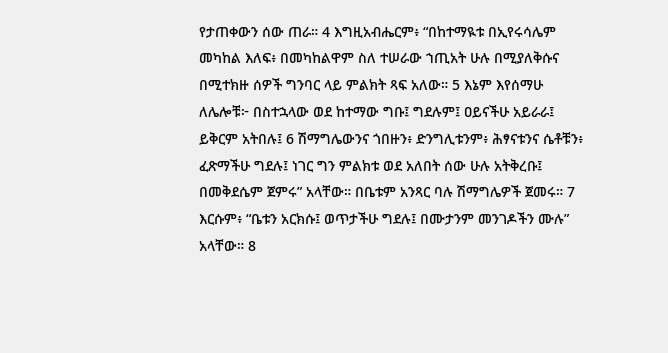የታጠቀውን ሰው ጠራ። 4 እግዚአብሔርም፥ “በከተማዪቱ በኢየሩሳሌም መካከል እለፍ፥ በመካከልዋም ስለ ተሠራው ኀጢአት ሁሉ በሚያለቅሱና በሚተክዙ ሰዎች ግንባር ላይ ምልክት ጻፍ አለው። 5 እኔም እየሰማሁ ለሌሎቹ፦ በስተኋላው ወደ ከተማው ግቡ፤ ግደሉም፤ ዐይናችሁ አይራራ፤ ይቅርም አትበሉ፤ 6 ሽማግሌውንና ጎበዙን፥ ድንግሊቱንም፥ ሕፃናቱንና ሴቶቹን፥ ፈጽማችሁ ግደሉ፤ ነገር ግን ምልክቱ ወደ አለበት ሰው ሁሉ አትቅረቡ፤ በመቅደሴም ጀምሩ” አላቸው። በቤቱም አንጻር ባሉ ሽማግሌዎች ጀመሩ። 7 እርሱም፥ “ቤቱን አርክሱ፤ ወጥታችሁ ግደሉ፤ በሙታንም መንገዶችን ሙሉ” አላቸው። 8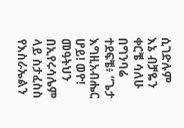ሲገድሉም እኔ ብቻዬን ቀርቼ ሳለሁ በግንባሬ ተደፍቼ፥ “ጌታ እግዚአብሔር ሆይ! ወዮ! መዓትህን በኢየሩሳሌም ላይ ስታፈስስ የእስራኤልን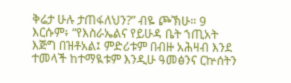ቅሬታ ሁሉ ታጠፋለህን?” ብዬ ጮኽሁ። 9 እርሱም፥ “የእስራኤልና የይሁዳ ቤት ኀጢአት እጅግ በዝቶአል፤ ምድሪቱም በብዙ አሕዛብ እንደ ተመላች ከተማዪቱም እንዲሁ ዓመፅንና ርኵሰትን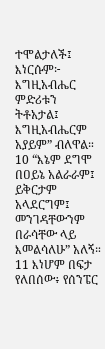ተሞልታለች፤ እነርሱም፦ እግዚአብሔር ምድሪቱን ትቶአታል፤ እግዚአብሔርም አያይም” ብለዋል። 10 “እኔም ደግሞ በዐይኔ አልራራም፤ ይቅርታም አላደርግም፤ መንገዳቸውንም በራሳቸው ላይ እመልሳለሁ” አለኝ። 11 እነሆም በፍታ የለበሰው፥ የሰንፔር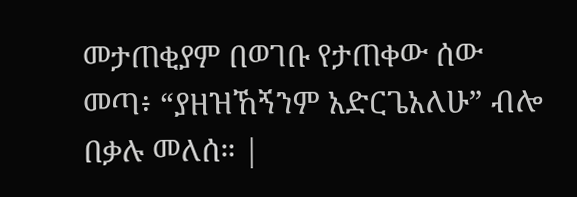መታጠቂያም በወገቡ የታጠቀው ሰው መጣ፥ “ያዘዝኸኝንም አድርጌአለሁ” ብሎ በቃሉ መለሰ። |